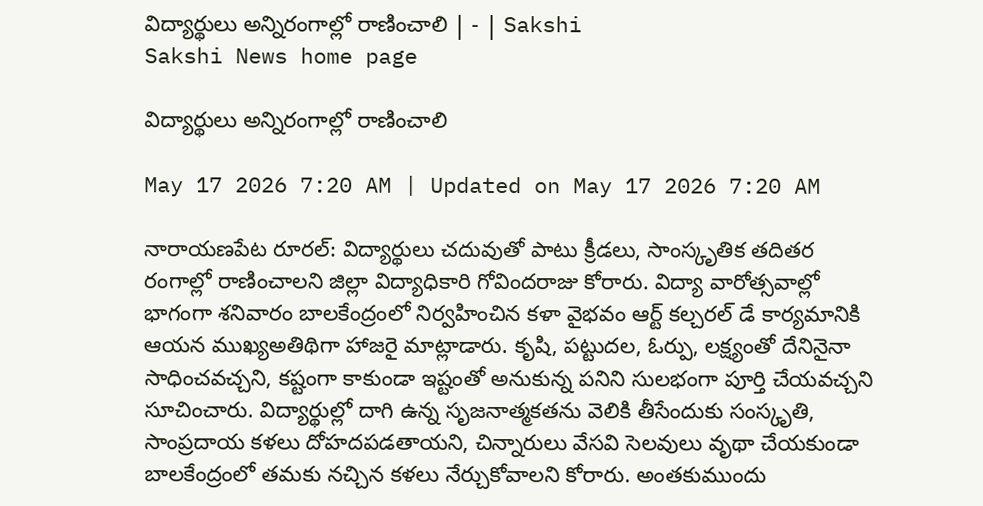విద్యార్థులు అన్నిరంగాల్లో రాణించాలి | - | Sakshi
Sakshi News home page

విద్యార్థులు అన్నిరంగాల్లో రాణించాలి

May 17 2026 7:20 AM | Updated on May 17 2026 7:20 AM

నారాయణపేట రూరల్‌: విద్యార్థులు చదువుతో పాటు క్రీడలు, సాంస్కృతిక తదితర రంగాల్లో రాణించాలని జిల్లా విద్యాధికారి గోవిందరాజు కోరారు. విద్యా వారోత్సవాల్లో భాగంగా శనివారం బాలకేంద్రంలో నిర్వహించిన కళా వైభవం ఆర్ట్‌ కల్చరల్‌ డే కార్యమానికి ఆయన ముఖ్యఅతిథిగా హాజరై మాట్లాడారు. కృషి, పట్టుదల, ఓర్పు, లక్ష్యంతో దేనినైనా సాధించవచ్చని, కష్టంగా కాకుండా ఇష్టంతో అనుకున్న పనిని సులభంగా పూర్తి చేయవచ్చని సూచించారు. విద్యార్థుల్లో దాగి ఉన్న సృజనాత్మకతను వెలికి తీసేందుకు సంస్కృతి, సాంప్రదాయ కళలు దోహదపడతాయని, చిన్నారులు వేసవి సెలవులు వృథా చేయకుండా బాలకేంద్రంలో తమకు నచ్చిన కళలు నేర్చుకోవాలని కోరారు. అంతకుముందు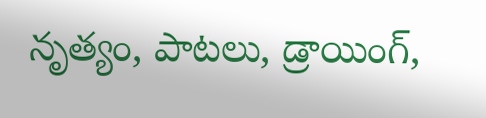నృత్యం, పాటలు, డ్రాయింగ్‌,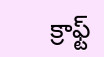క్రాఫ్ట్‌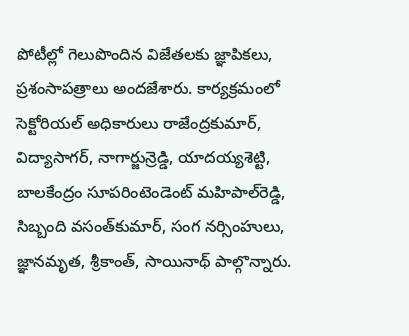పోటీల్లో గెలుపొందిన విజేతలకు జ్ఞాపికలు, ప్రశంసాపత్రాలు అందజేశారు. కార్యక్రమంలో సెక్టోరియల్‌ అధికారులు రాజేంద్రకుమార్‌, విద్యాసాగర్‌, నాగార్జున్రెడ్డి, యాదయ్యశెట్టి, బాలకేంద్రం సూపరింటెండెంట్‌ మహిపాల్‌రెడ్డి, సిబ్బంది వసంత్‌కుమార్‌, సంగ నర్సింహులు, జ్ఞానమృత, శ్రీకాంత్‌, సాయినాథ్‌ పాల్గొన్నారు.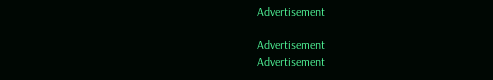Advertisement

Advertisement
Advertisement